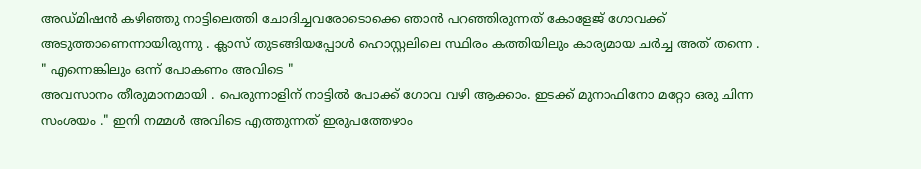അഡ്മിഷൻ കഴിഞ്ഞു നാട്ടിലെത്തി ചോദിച്ചവരോടൊക്കെ ഞാൻ പറഞ്ഞിരുന്നത് കോളേജ് ഗോവക്ക് അടുത്താണെന്നായിരുന്നു . ക്ലാസ് തുടങ്ങിയപ്പോൾ ഹൊസ്റ്റലിലെ സ്ഥിരം കത്തിയിലും കാര്യമായ ചർച്ച അത് തന്നെ . " എന്നെങ്കിലും ഒന്ന് പോകണം അവിടെ "
അവസാനം തീരുമാനമായി . പെരുന്നാളിന് നാട്ടിൽ പോക്ക് ഗോവ വഴി ആക്കാം. ഇടക്ക് മുനാഫിനോ മറ്റോ ഒരു ചിന്ന സംശയം ." ഇനി നമ്മൾ അവിടെ എത്തുന്നത് ഇരുപത്തേഴാം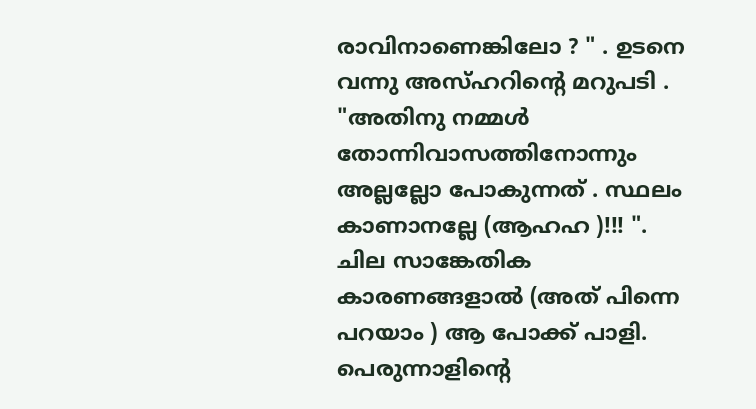രാവിനാണെങ്കിലോ ? " . ഉടനെ വന്നു അസ്ഹറിന്റെ മറുപടി . "അതിനു നമ്മൾ തോന്നിവാസത്തിനോന്നും അല്ലല്ലോ പോകുന്നത് . സ്ഥലം കാണാനല്ലേ (ആഹഹ )!!! ".
ചില സാങ്കേതിക കാരണങ്ങളാൽ (അത് പിന്നെ പറയാം ) ആ പോക്ക് പാളി.
പെരുന്നാളിന്റെ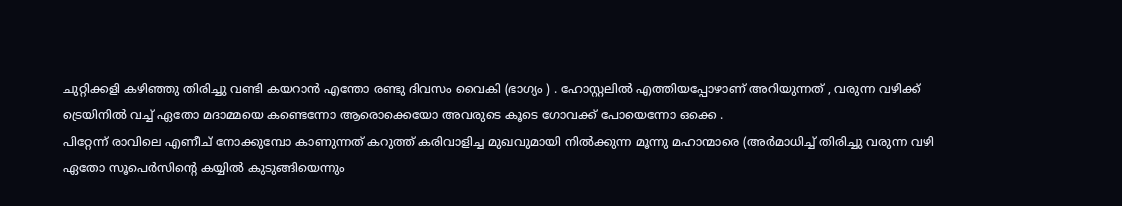ചുറ്റിക്കളി കഴിഞ്ഞു തിരിച്ചു വണ്ടി കയറാൻ എന്തോ രണ്ടു ദിവസം വൈകി (ഭാഗ്യം ) . ഹോസ്റ്റലിൽ എത്തിയപ്പോഴാണ് അറിയുന്നത് , വരുന്ന വഴിക്ക് ട്രെയിനിൽ വച്ച് ഏതോ മദാമ്മയെ കണ്ടെന്നോ ആരൊക്കെയോ അവരുടെ കൂടെ ഗോവക്ക് പോയെന്നോ ഒക്കെ .
പിറ്റേന്ന് രാവിലെ എണീച് നോക്കുമ്പോ കാണുന്നത് കറുത്ത് കരിവാളിച്ച മുഖവുമായി നിൽക്കുന്ന മൂന്നു മഹാന്മാരെ (അർമാധിച്ച് തിരിച്ചു വരുന്ന വഴി ഏതോ സൂപെർസിന്റെ കയ്യിൽ കുടുങ്ങിയെന്നും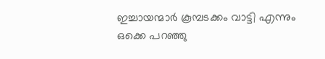ഇച്ചായന്മാർ കൂമ്പടക്കം വാട്ടി എന്നും ഒക്കെ പറഞ്ഞു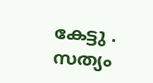കേട്ടു . സത്യം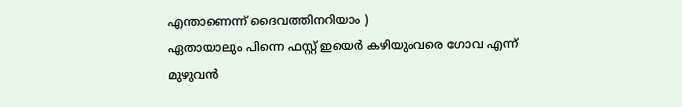എന്താണെന്ന് ദൈവത്തിനറിയാം )
ഏതായാലും പിന്നെ ഫസ്റ്റ് ഇയെർ കഴിയുംവരെ ഗോവ എന്ന് മുഴുവൻ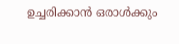ഉച്ചരിക്കാൻ ഒരാൾക്കും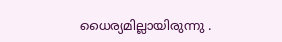ധൈര്യമില്ലായിരുന്നു .